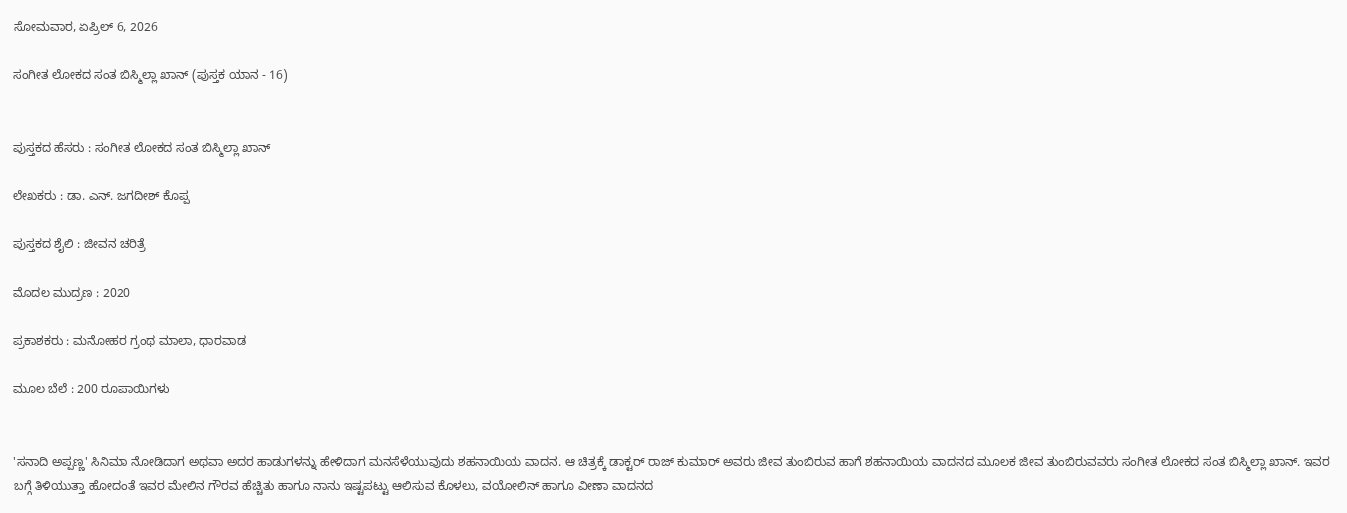ಸೋಮವಾರ, ಏಪ್ರಿಲ್ 6, 2026

ಸಂಗೀತ ಲೋಕದ ಸಂತ ಬಿಸ್ಮಿಲ್ಲಾ ಖಾನ್ (ಪುಸ್ತಕ ಯಾನ - 16)


ಪುಸ್ತಕದ ಹೆಸರು : ಸಂಗೀತ ಲೋಕದ ಸಂತ ಬಿಸ್ಮಿಲ್ಲಾ ಖಾನ್

ಲೇಖಕರು : ಡಾ. ಎನ್. ಜಗದೀಶ್ ಕೊಪ್ಪ

ಪುಸ್ತಕದ ಶೈಲಿ : ಜೀವನ ಚರಿತ್ರೆ

ಮೊದಲ ಮುದ್ರಣ : 2020

ಪ್ರಕಾಶಕರು : ಮನೋಹರ ಗ್ರಂಥ ಮಾಲಾ, ಧಾರವಾಡ

ಮೂಲ ಬೆಲೆ : 200 ರೂಪಾಯಿಗಳು


'ಸನಾದಿ ಅಪ್ಪಣ್ಣ' ಸಿನಿಮಾ ನೋಡಿದಾಗ ಅಥವಾ ಅದರ ಹಾಡುಗಳನ್ನು ಹೇಳಿದಾಗ ಮನಸೆಳೆಯುವುದು ಶಹನಾಯಿಯ ವಾದನ. ಆ ಚಿತ್ರಕ್ಕೆ ಡಾಕ್ಟರ್ ರಾಜ್ ಕುಮಾರ್ ಅವರು ಜೀವ ತುಂಬಿರುವ ಹಾಗೆ ಶಹನಾಯಿಯ ವಾದನದ ಮೂಲಕ ಜೀವ ತುಂಬಿರುವವರು ಸಂಗೀತ ಲೋಕದ ಸಂತ ಬಿಸ್ಮಿಲ್ಲಾ ಖಾನ್. ಇವರ ಬಗ್ಗೆ ತಿಳಿಯುತ್ತಾ ಹೋದಂತೆ ಇವರ ಮೇಲಿನ ಗೌರವ ಹೆಚ್ಚಿತು ಹಾಗೂ ನಾನು ಇಷ್ಟಪಟ್ಟು ಆಲಿಸುವ ಕೊಳಲು, ವಯೋಲಿನ್ ಹಾಗೂ ವೀಣಾ ವಾದನದ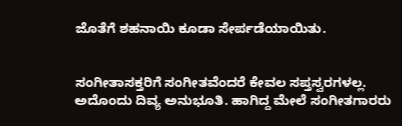ಜೊತೆಗೆ ಶಹನಾಯಿ ಕೂಡಾ ಸೇರ್ಪಡೆಯಾಯಿತು.


ಸಂಗೀತಾಸಕ್ತರಿಗೆ ಸಂಗೀತವೆಂದರೆ ಕೇವಲ ಸಪ್ತಸ್ವರಗಳಲ್ಲ. ಅದೊಂದು ದಿವ್ಯ ಅನುಭೂತಿ. ಹಾಗಿದ್ದ ಮೇಲೆ ಸಂಗೀತಗಾರರು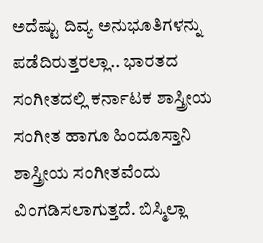ಅದೆಷ್ಟು ದಿವ್ಯ ಅನುಭೂತಿಗಳನ್ನು ಪಡೆದಿರುತ್ತರಲ್ಲಾ.. ಭಾರತದ ಸಂಗೀತದಲ್ಲಿ ಕರ್ನಾಟಕ ಶಾಸ್ತ್ರೀಯ ಸಂಗೀತ ಹಾಗೂ ಹಿಂದೂಸ್ತಾನಿ ಶಾಸ್ತ್ರೀಯ ಸಂಗೀತವೆಂದು ವಿಂಗಡಿಸಲಾಗುತ್ತದೆ. ಬಿಸ್ಮಿಲ್ಲಾ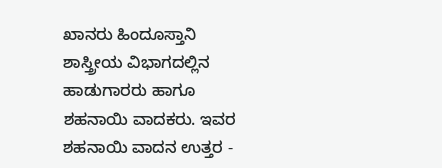ಖಾನರು ಹಿಂದೂಸ್ತಾನಿ ಶಾಸ್ತ್ರೀಯ ವಿಭಾಗದಲ್ಲಿನ ಹಾಡುಗಾರರು ಹಾಗೂ ಶಹನಾಯಿ ವಾದಕರು. ಇವರ ಶಹನಾಯಿ ವಾದನ ಉತ್ತರ -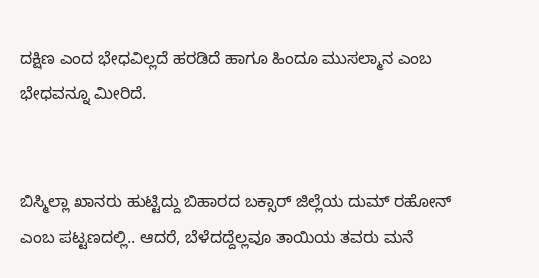ದಕ್ಷಿಣ ಎಂದ ಭೇಧವಿಲ್ಲದೆ ಹರಡಿದೆ ಹಾಗೂ ಹಿಂದೂ ಮುಸಲ್ಮಾನ ಎಂಬ ಭೇಧವನ್ನೂ ಮೀರಿದೆ.


ಬಿಸ್ಮಿಲ್ಲಾ ಖಾನರು ಹುಟ್ಟಿದ್ದು ಬಿಹಾರದ ಬಕ್ಸಾರ್ ಜಿಲ್ಲೆಯ ದುಮ್ ರಹೋನ್ ಎಂಬ ಪಟ್ಟಣದಲ್ಲಿ.. ಆದರೆ, ಬೆಳೆದದ್ದೆಲ್ಲವೂ ತಾಯಿಯ ತವರು ಮನೆ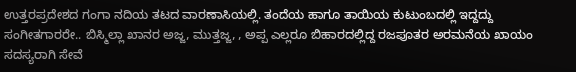ಉತ್ತರಪ್ರದೇಶದ ಗಂಗಾ ನದಿಯ ತಟದ ವಾರಣಾಸಿಯಲ್ಲಿ. ತಂದೆಯ ಹಾಗೂ ತಾಯಿಯ ಕುಟುಂಬದಲ್ಲಿ ಇದ್ದದ್ದು ಸಂಗೀತಗಾರರೇ.. ಬಿಸ್ಮಿಲ್ಲಾ ಖಾನರ ಅಜ್ಜ, ಮುತ್ತಜ್ಜ, , ಅಪ್ಪ ಎಲ್ಲರೂ ಬಿಹಾರದಲ್ಲಿದ್ದ ರಜಪೂತರ ಅರಮನೆಯ ಖಾಯಂ ಸದಸ್ಯರಾಗಿ ಸೇವೆ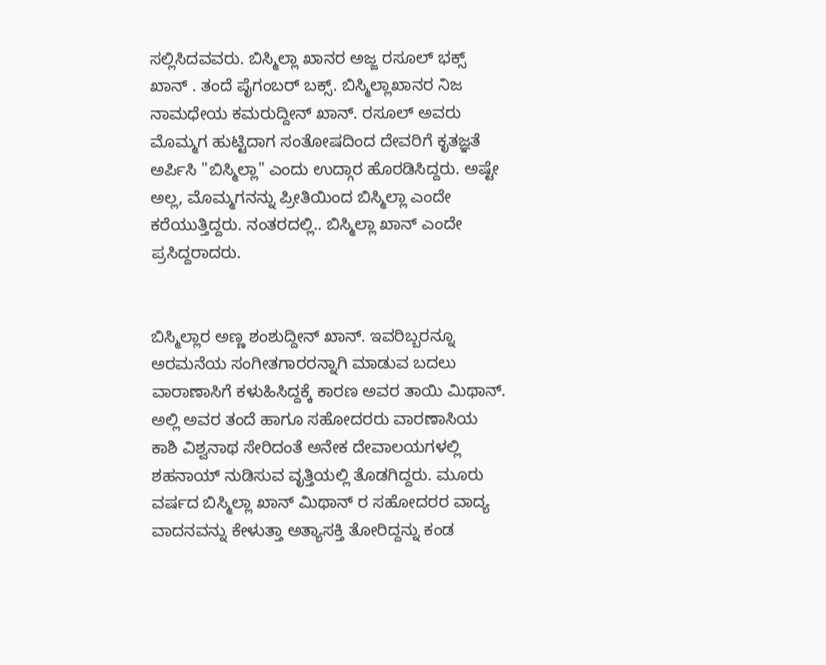ಸಲ್ಲಿಸಿದವವರು. ಬಿಸ್ಮಿಲ್ಲಾ ಖಾನರ ಅಜ್ಜ ರಸೂಲ್ ಭಕ್ಸ್ ಖಾನ್ . ತಂದೆ ಪೈಗಂಬರ್ ಬಕ್ಸ್. ಬಿಸ್ಮಿಲ್ಲಾಖಾನರ ನಿಜ ನಾಮಧೇಯ ಕಮರುದ್ದೀನ್ ಖಾನ್. ರಸೂಲ್ ಅವರು ಮೊಮ್ಮಗ ಹುಟ್ಟಿದಾಗ ಸಂತೋಷದಿಂದ ದೇವರಿಗೆ ಕೃತಜ್ಞತೆ ಅರ್ಪಿಸಿ "ಬಿಸ್ಮಿಲ್ಲಾ" ಎಂದು ಉದ್ಗಾರ ಹೊರಡಿಸಿದ್ದರು. ಅಷ್ಟೇ ಅಲ್ಲ, ಮೊಮ್ಮಗನನ್ನು ಪ್ರೀತಿಯಿಂದ ಬಿಸ್ಮಿಲ್ಲಾ ಎಂದೇ ಕರೆಯುತ್ತಿದ್ದರು. ನಂತರದಲ್ಲಿ.. ಬಿಸ್ಮಿಲ್ಲಾ ಖಾನ್ ಎಂದೇ ಪ್ರಸಿದ್ದರಾದರು.


ಬಿಸ್ಮಿಲ್ಲಾರ ಅಣ್ಣ ಶಂಶುದ್ದೀನ್ ಖಾನ್. ಇವರಿಬ್ಬರನ್ನೂ ಅರಮನೆಯ ಸಂಗೀತಗಾರರನ್ನಾಗಿ ಮಾಡುವ ಬದಲು ವಾರಾಣಾಸಿಗೆ ಕಳುಹಿಸಿದ್ದಕ್ಕೆ ಕಾರಣ ಅವರ ತಾಯಿ ಮಿಥಾನ್. ಅಲ್ಲಿ ಅವರ ತಂದೆ ಹಾಗೂ ಸಹೋದರರು ವಾರಣಾಸಿಯ ಕಾಶಿ ವಿಶ್ವನಾಥ ಸೇರಿದಂತೆ ಅನೇಕ ದೇವಾಲಯಗಳಲ್ಲಿ ಶಹನಾಯ್ ನುಡಿಸುವ ವೃತ್ತಿಯಲ್ಲಿ ತೊಡಗಿದ್ದರು. ಮೂರು ವರ್ಷದ ಬಿಸ್ಮಿಲ್ಲಾ ಖಾನ್ ಮಿಥಾನ್ ರ ಸಹೋದರರ ವಾದ್ಯ ವಾದನವನ್ನು ಕೇಳುತ್ತಾ ಅತ್ಯಾಸಕ್ತಿ ತೋರಿದ್ದನ್ನು ಕಂಡ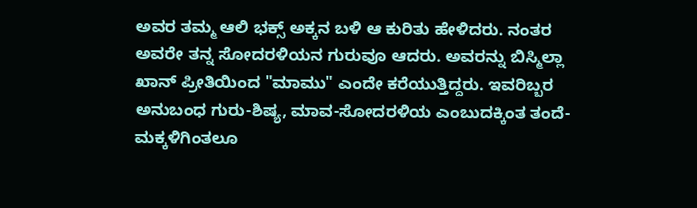ಅವರ ತಮ್ಮ ಆಲಿ ಭಕ್ಸ್ ಅಕ್ಕನ ಬಳಿ ಆ ಕುರಿತು ಹೇಳಿದರು. ನಂತರ ಅವರೇ ತನ್ನ ಸೋದರಳಿಯನ ಗುರುವೂ ಆದರು. ಅವರನ್ನು ಬಿಸ್ಮಿಲ್ಲಾ ಖಾನ್ ಪ್ರೀತಿಯಿಂದ "ಮಾಮು" ಎಂದೇ ಕರೆಯುತ್ತಿದ್ದರು. ಇವರಿಬ್ಬರ ಅನುಬಂಧ ಗುರು-ಶಿಷ್ಯ, ಮಾವ-ಸೋದರಳಿಯ ಎಂಬುದಕ್ಕಿಂತ ತಂದೆ- ಮಕ್ಕಳಿಗಿಂತಲೂ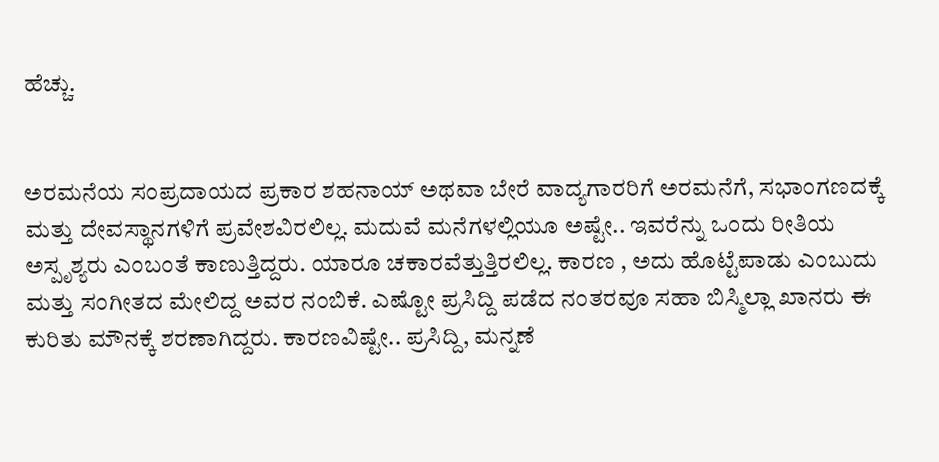ಹೆಚ್ಚು.


ಅರಮನೆಯ ಸಂಪ್ರದಾಯದ ಪ್ರಕಾರ ಶಹನಾಯ್ ಅಥವಾ ಬೇರೆ ವಾದ್ಯಗಾರರಿಗೆ ಅರಮನೆಗೆ, ಸಭಾಂಗಣದಕ್ಕೆ ಮತ್ತು ದೇವಸ್ಥಾನಗಳಿಗೆ ಪ್ರವೇಶವಿರಲಿಲ್ಲ. ಮದುವೆ ಮನೆಗಳಲ್ಲಿಯೂ ಅಷ್ಟೇ.. ಇವರೆನ್ನು ಒಂದು ರೀತಿಯ ಅಸ್ಪೃಶ್ಯರು ಎಂಬಂತೆ ಕಾಣುತ್ತಿದ್ದರು. ಯಾರೂ ಚಕಾರವೆತ್ತುತ್ತಿರಲಿಲ್ಲ. ಕಾರಣ , ಅದು ಹೊಟ್ಟೆಪಾಡು ಎಂಬುದು ಮತ್ತು ಸಂಗೀತದ ಮೇಲಿದ್ದ ಅವರ ನಂಬಿಕೆ. ಎಷ್ಟೋ ಪ್ರಸಿದ್ದಿ ಪಡೆದ ನಂತರವೂ ಸಹಾ ಬಿಸ್ಮಿಲ್ಲಾ ಖಾನರು ಈ ಕುರಿತು ಮೌನಕ್ಕೆ ಶರಣಾಗಿದ್ದರು. ಕಾರಣವಿಷ್ಟೇ.. ಪ್ರಸಿದ್ದಿ, ಮನ್ನಣೆ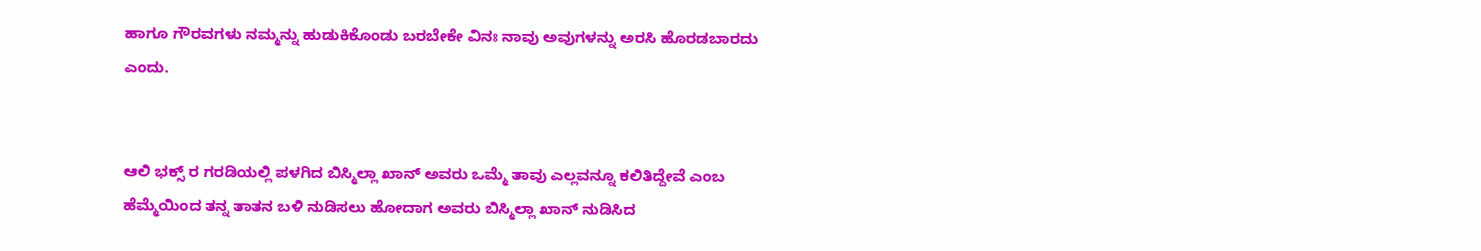ಹಾಗೂ ಗೌರವಗಳು ನಮ್ಮನ್ನು ಹುಡುಕಿಕೊಂಡು ಬರಬೇಕೇ ವಿನಃ ನಾವು ಅವುಗಳನ್ನು ಅರಸಿ ಹೊರಡಬಾರದು ಎಂದು.


ಆಲಿ ಭಕ್ಸ್ ರ ಗರಡಿಯಲ್ಲಿ ಪಳಗಿದ ಬಿಸ್ಮಿಲ್ಲಾ ಖಾನ್ ಅವರು ಒಮ್ಮೆ ತಾವು ಎಲ್ಲವನ್ನೂ ಕಲಿತಿದ್ದೇವೆ ಎಂಬ ಹೆಮ್ಮೆಯಿಂದ ತನ್ನ ತಾತನ ಬಳಿ ನುಡಿಸಲು ಹೋದಾಗ ಅವರು ಬಿಸ್ಮಿಲ್ಲಾ ಖಾನ್ ನುಡಿಸಿದ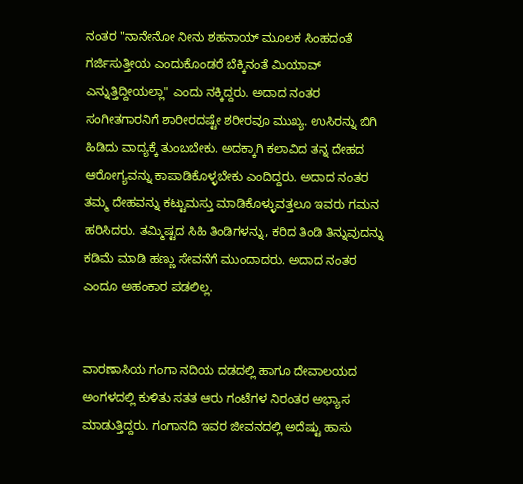ನಂತರ "ನಾನೇನೋ ನೀನು ಶಹನಾಯ್ ಮೂಲಕ ಸಿಂಹದಂತೆ ಗರ್ಜಿಸುತ್ತೀಯ ಎಂದುಕೊಂಡರೆ ಬೆಕ್ಕಿನಂತೆ ಮಿಯಾವ್ ಎನ್ನುತ್ತಿದ್ದೀಯಲ್ಲಾ" ಎಂದು ನಕ್ಕಿದ್ದರು. ಅದಾದ ನಂತರ ಸಂಗೀತಗಾರನಿಗೆ ಶಾರೀರದಷ್ಟೇ ಶರೀರವೂ ಮುಖ್ಯ. ಉಸಿರನ್ನು ಬಿಗಿ ಹಿಡಿದು ವಾದ್ಯಕ್ಕೆ ತುಂಬಬೇಕು. ಅದಕ್ಕಾಗಿ ಕಲಾವಿದ ತನ್ನ ದೇಹದ ಆರೋಗ್ಯವನ್ನು ಕಾಪಾಡಿಕೊಳ್ಳಬೇಕು ಎಂದಿದ್ದರು. ಅದಾದ ನಂತರ ತಮ್ಮ ದೇಹವನ್ನು ಕಟ್ಟುಮಸ್ತು ಮಾಡಿಕೊಳ್ಳುವತ್ತಲೂ ಇವರು ಗಮನ ಹರಿಸಿದರು. ತಮ್ಮಿಷ್ಟದ ಸಿಹಿ ತಿಂಡಿಗಳನ್ನು, ಕರಿದ ತಿಂಡಿ ತಿನ್ನುವುದನ್ನು ಕಡಿಮೆ ಮಾಡಿ ಹಣ್ಣು ಸೇವನೆಗೆ ಮುಂದಾದರು. ಅದಾದ ನಂತರ ಎಂದೂ ಅಹಂಕಾರ ಪಡಲಿಲ್ಲ.


ವಾರಣಾಸಿಯ ಗಂಗಾ ನದಿಯ ದಡದಲ್ಲಿ ಹಾಗೂ ದೇವಾಲಯದ ಅಂಗಳದಲ್ಲಿ ಕುಳಿತು ಸತತ ಆರು ಗಂಟೆಗಳ ನಿರಂತರ ಅಭ್ಯಾಸ ಮಾಡುತ್ತಿದ್ದರು. ಗಂಗಾನದಿ ಇವರ ಜೀವನದಲ್ಲಿ ಅದೆಷ್ಟು ಹಾಸು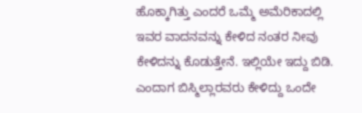ಹೊಕ್ಕಾಗಿತ್ತು ಎಂದರೆ ಒಮ್ಮೆ ಅಮೆರಿಕಾದಲ್ಲಿ ಇವರ ವಾದನವನ್ನು ಕೇಳಿದ ನಂತರ ನೀವು ಕೇಳಿದನ್ನು ಕೊಡುತ್ತೇನೆ. ಇಲ್ಲಿಯೇ ಇದ್ದು ಬಿಡಿ. ಎಂದಾಗ ಬಿಸ್ಮಿಲ್ಲಾರವರು ಕೇಳಿದ್ದು ಒಂದೇ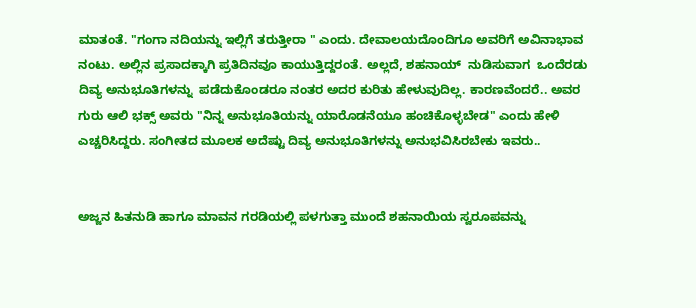ಮಾತಂತೆ. "ಗಂಗಾ ನದಿಯನ್ನು ಇಲ್ಲಿಗೆ ತರುತ್ತೀರಾ " ಎಂದು. ದೇವಾಲಯದೊಂದಿಗೂ ಅವರಿಗೆ ಅವಿನಾಭಾವ ನಂಟು. ಅಲ್ಲಿನ ಪ್ರಸಾದಕ್ಕಾಗಿ ಪ್ರತಿದಿನವೂ ಕಾಯುತ್ತಿದ್ದರಂತೆ. ಅಲ್ಲದೆ, ಶಹನಾಯ್  ನುಡಿಸುವಾಗ  ಒಂದೆರಡು ದಿವ್ಯ ಅನುಭೂತಿಗಳನ್ನು  ಪಡೆದುಕೊಂಡರೂ ನಂತರ ಅದರ ಕುರಿತು ಹೇಳುವುದಿಲ್ಲ. ಕಾರಣವೆಂದರೆ.. ಅವರ ಗುರು ಆಲಿ ಭಕ್ಸ್ ಅವರು "ನಿನ್ನ ಅನುಭೂತಿಯನ್ನು ಯಾರೊಡನೆಯೂ ಹಂಚಿಕೊಳ್ಳಬೇಡ" ಎಂದು ಹೇಳಿ ಎಚ್ಚರಿಸಿದ್ದರು. ಸಂಗೀತದ ಮೂಲಕ ಅದೆಷ್ಟು ದಿವ್ಯ ಅನುಭೂತಿಗಳನ್ನು ಅನುಭವಿಸಿರಬೇಕು ಇವರು..


ಅಜ್ಜನ ಹಿತನುಡಿ ಹಾಗೂ ಮಾವನ ಗರಡಿಯಲ್ಲಿ ಪಳಗುತ್ತಾ ಮುಂದೆ ಶಹನಾಯಿಯ ಸ್ವರೂಪವನ್ನು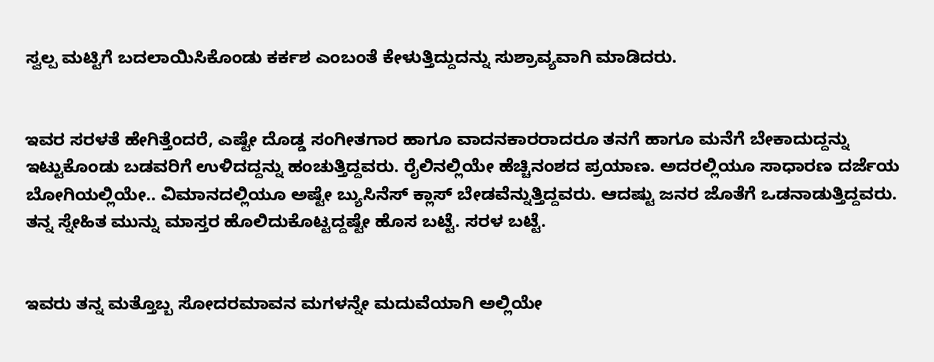ಸ್ವಲ್ಪ ಮಟ್ಟಿಗೆ ಬದಲಾಯಿಸಿಕೊಂಡು ಕರ್ಕಶ ಎಂಬಂತೆ ಕೇಳುತ್ತಿದ್ದುದನ್ನು ಸುಶ್ರಾವ್ಯವಾಗಿ ಮಾಡಿದರು.


ಇವರ ಸರಳತೆ ಹೇಗಿತ್ತೆಂದರೆ, ಎಷ್ಟೇ ದೊಡ್ಡ ಸಂಗೀತಗಾರ ಹಾಗೂ ವಾದನಕಾರರಾದರೂ ತನಗೆ ಹಾಗೂ ಮನೆಗೆ ಬೇಕಾದುದ್ದನ್ನು ಇಟ್ಟುಕೊಂಡು ಬಡವರಿಗೆ ಉಳಿದದ್ದನ್ನು ಹಂಚುತ್ತಿದ್ದವರು. ರೈಲಿನಲ್ಲಿಯೇ ಹೆಚ್ಚಿನಂಶದ ಪ್ರಯಾಣ. ಅದರಲ್ಲಿಯೂ ಸಾಧಾರಣ ದರ್ಜೆಯ ಬೋಗಿಯಲ್ಲಿಯೇ.. ವಿಮಾನದಲ್ಲಿಯೂ ಅಷ್ಟೇ ಬ್ಯುಸಿನೆಸ್ ಕ್ಲಾಸ್ ಬೇಡವೆನ್ನುತ್ತಿದ್ದವರು. ಆದಷ್ಟು ಜನರ ಜೊತೆಗೆ ಒಡನಾಡುತ್ತಿದ್ದವರು. ತನ್ನ ಸ್ನೇಹಿತ ಮುನ್ನು ಮಾಸ್ತರ ಹೊಲಿದುಕೊಟ್ಟದ್ದಷ್ಟೇ ಹೊಸ ಬಟ್ಟೆ. ಸರಳ ಬಟ್ಟೆ.


ಇವರು ತನ್ನ ಮತ್ತೊಬ್ಬ ಸೋದರಮಾವನ ಮಗಳನ್ನೇ ಮದುವೆಯಾಗಿ ಅಲ್ಲಿಯೇ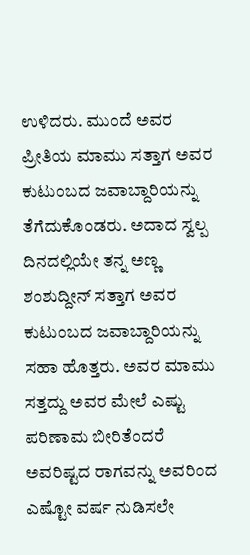ಉಳಿದರು. ಮುಂದೆ ಅವರ ಪ್ರೀತಿಯ ಮಾಮು ಸತ್ತಾಗ ಅವರ ಕುಟುಂಬದ ಜವಾಬ್ದಾರಿಯನ್ನು ತೆಗೆದುಕೊಂಡರು. ಅದಾದ ಸ್ವಲ್ಪ ದಿನದಲ್ಲಿಯೇ ತನ್ನ ಅಣ್ಣ ಶಂಶುದ್ದೀನ್ ಸತ್ತಾಗ ಅವರ ಕುಟುಂಬದ ಜವಾಬ್ದಾರಿಯನ್ನು ಸಹಾ ಹೊತ್ತರು. ಅವರ ಮಾಮು ಸತ್ತದ್ದು ಅವರ ಮೇಲೆ ಎಷ್ಟು ಪರಿಣಾಮ ಬೀರಿತೆಂದರೆ ಅವರಿಷ್ಟದ ರಾಗವನ್ನು ಅವರಿಂದ ಎಷ್ಟೋ ವರ್ಷ ನುಡಿಸಲೇ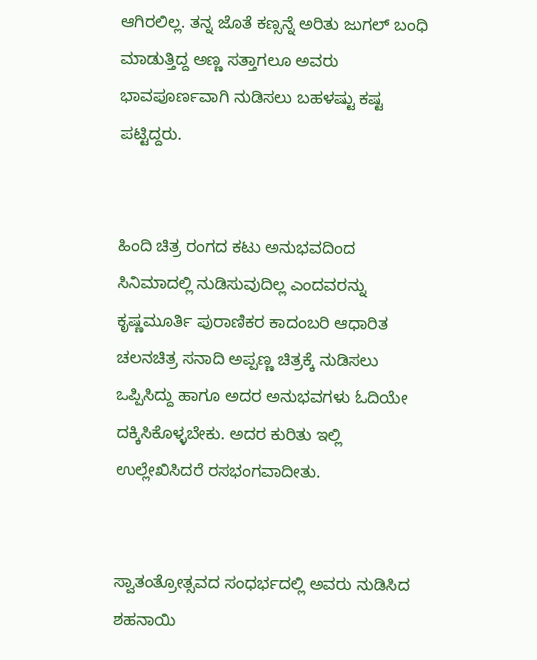ಆಗಿರಲಿಲ್ಲ. ತನ್ನ ಜೊತೆ ಕಣ್ಸನ್ನೆ ಅರಿತು ಜುಗಲ್ ಬಂಧಿ ಮಾಡುತ್ತಿದ್ದ ಅಣ್ಣ ಸತ್ತಾಗಲೂ ಅವರು ಭಾವಪೂರ್ಣವಾಗಿ ನುಡಿಸಲು ಬಹಳಷ್ಟು ಕಷ್ಟ ಪಟ್ಟಿದ್ದರು.


ಹಿಂದಿ ಚಿತ್ರ ರಂಗದ ಕಟು ಅನುಭವದಿಂದ ಸಿನಿಮಾದಲ್ಲಿ ನುಡಿಸುವುದಿಲ್ಲ ಎಂದವರನ್ನು ಕೃಷ್ಣಮೂರ್ತಿ ಪುರಾಣಿಕರ ಕಾದಂಬರಿ ಆಧಾರಿತ ಚಲನಚಿತ್ರ ಸನಾದಿ ಅಪ್ಪಣ್ಣ ಚಿತ್ರಕ್ಕೆ ನುಡಿಸಲು ಒಪ್ಪಿಸಿದ್ದು ಹಾಗೂ ಅದರ ಅನುಭವಗಳು ಓದಿಯೇ ದಕ್ಕಿಸಿಕೊಳ್ಳಬೇಕು. ಅದರ ಕುರಿತು ಇಲ್ಲಿ ಉಲ್ಲೇಖಿಸಿದರೆ ರಸಭಂಗವಾದೀತು.


ಸ್ವಾತಂತ್ರೋತ್ಸವದ ಸಂಧರ್ಭದಲ್ಲಿ ಅವರು ನುಡಿಸಿದ ಶಹನಾಯಿ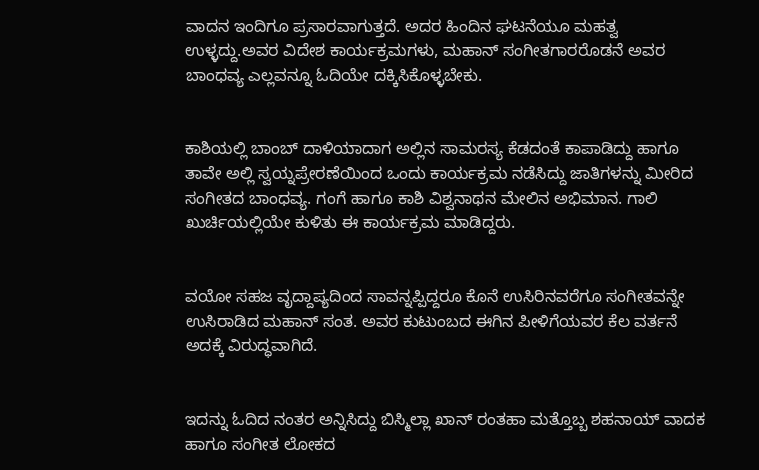ವಾದನ ಇಂದಿಗೂ ಪ್ರಸಾರವಾಗುತ್ತದೆ. ಅದರ ಹಿಂದಿನ ಘಟನೆಯೂ ಮಹತ್ವ ಉಳ್ಳದ್ದು.ಅವರ ವಿದೇಶ ಕಾರ್ಯಕ್ರಮಗಳು, ಮಹಾನ್ ಸಂಗೀತಗಾರರೊಡನೆ ಅವರ ಬಾಂಧವ್ಯ ಎಲ್ಲವನ್ನೂ ಓದಿಯೇ ದಕ್ಕಿಸಿಕೊಳ್ಳಬೇಕು.


ಕಾಶಿಯಲ್ಲಿ ಬಾಂಬ್ ದಾಳಿಯಾದಾಗ ಅಲ್ಲಿನ ಸಾಮರಸ್ಯ ಕೆಡದಂತೆ ಕಾಪಾಡಿದ್ದು ಹಾಗೂ ತಾವೇ ಅಲ್ಲಿ ಸ್ವಯ್ನಪ್ರೇರಣೆಯಿಂದ ಒಂದು ಕಾರ್ಯಕ್ರಮ ನಡೆಸಿದ್ದು ಜಾತಿಗಳನ್ನು ಮೀರಿದ ಸಂಗೀತದ ಬಾಂಧವ್ಯ. ಗಂಗೆ ಹಾಗೂ ಕಾಶಿ ವಿಶ್ವನಾಥನ ಮೇಲಿನ ಅಭಿಮಾನ. ಗಾಲಿ ಖುರ್ಚಿಯಲ್ಲಿಯೇ ಕುಳಿತು ಈ ಕಾರ್ಯಕ್ರಮ ಮಾಡಿದ್ದರು.


ವಯೋ ಸಹಜ ವೃದ್ದಾಪ್ಯದಿಂದ ಸಾವನ್ನಪ್ಪಿದ್ದರೂ ಕೊನೆ ಉಸಿರಿನವರೆಗೂ ಸಂಗೀತವನ್ನೇ ಉಸಿರಾಡಿದ ಮಹಾನ್ ಸಂತ. ಅವರ ಕುಟುಂಬದ ಈಗಿನ ಪೀಳಿಗೆಯವರ ಕೆಲ ವರ್ತನೆ ಅದಕ್ಕೆ ವಿರುದ್ಧವಾಗಿದೆ.


ಇದನ್ನು ಓದಿದ ನಂತರ ಅನ್ನಿಸಿದ್ದು ಬಿಸ್ಮಿಲ್ಲಾ ಖಾನ್ ರಂತಹಾ ಮತ್ತೊಬ್ಬ ಶಹನಾಯ್ ವಾದಕ ಹಾಗೂ ಸಂಗೀತ ಲೋಕದ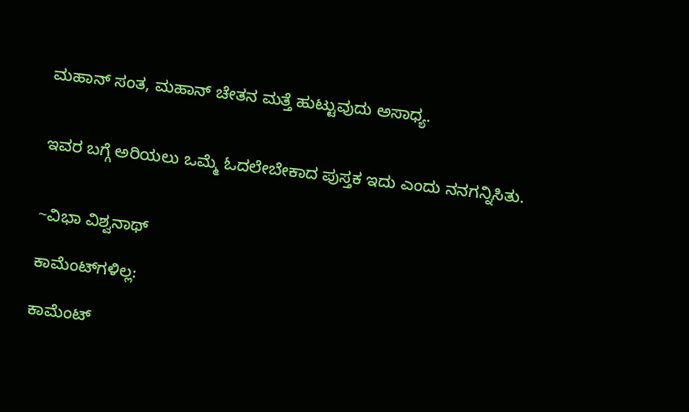ಮಹಾನ್ ಸಂತ, ಮಹಾನ್ ಚೇತನ ಮತ್ತೆ ಹುಟ್ಟುವುದು ಅಸಾಧ್ಯ.


ಇವರ ಬಗ್ಗೆ ಅರಿಯಲು ಒಮ್ಮೆ ಓದಲೇಬೇಕಾದ ಪುಸ್ತಕ ಇದು ಎಂದು ನನಗನ್ನಿಸಿತು.


~ವಿಭಾ ವಿಶ್ವನಾಥ್

ಕಾಮೆಂಟ್‌ಗಳಿಲ್ಲ:

ಕಾಮೆಂಟ್‌‌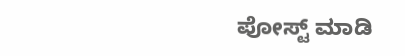ಪೋಸ್ಟ್‌ ಮಾಡಿ